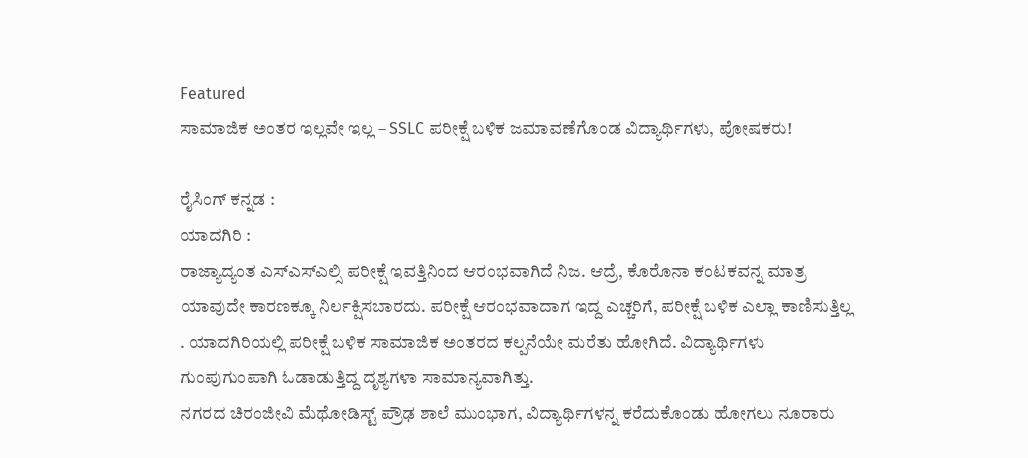Featured
ಸಾಮಾಜಿಕ ಅಂತರ ಇಲ್ಲವೇ ಇಲ್ಲ – SSLC ಪರೀಕ್ಷೆ ಬಳಿಕ ಜಮಾವಣೆಗೊಂಡ ವಿದ್ಯಾರ್ಥಿಗಳು, ಪೋಷಕರು!

ರೈಸಿಂಗ್ ಕನ್ನಡ :
ಯಾದಗಿರಿ :
ರಾಜ್ಯಾದ್ಯಂತ ಎಸ್ಎಸ್ಎಲ್ಸಿ ಪರೀಕ್ಷೆ ಇವತ್ತಿನಿಂದ ಆರಂಭವಾಗಿದೆ ನಿಜ. ಆದ್ರೆ, ಕೊರೊನಾ ಕಂಟಕವನ್ನ ಮಾತ್ರ ಯಾವುದೇ ಕಾರಣಕ್ಕೂ ನಿರ್ಲಕ್ಷಿಸಬಾರದು. ಪರೀಕ್ಷೆ ಆರಂಭವಾದಾಗ ಇದ್ದ ಎಚ್ಚರಿಗೆ, ಪರೀಕ್ಷೆ ಬಳಿಕ ಎಲ್ಲಾ ಕಾಣಿಸುತ್ತಿಲ್ಲ . ಯಾದಗಿರಿಯಲ್ಲಿ ಪರೀಕ್ಷೆ ಬಳಿಕ ಸಾಮಾಜಿಕ ಅಂತರದ ಕಲ್ಪನೆಯೇ ಮರೆತು ಹೋಗಿದೆ. ವಿದ್ಯಾರ್ಥಿಗಳು ಗುಂಪುಗುಂಪಾಗಿ ಓಡಾಡುತ್ತಿದ್ದ ದೃಶ್ಯಗಳಾ ಸಾಮಾನ್ಯವಾಗಿತ್ತು.
ನಗರದ ಚಿರಂಜೀವಿ ಮೆಥೋಡಿಸ್ಟ್ ಪ್ರೌಢ ಶಾಲೆ ಮುಂಭಾಗ, ವಿದ್ಯಾರ್ಥಿಗಳನ್ನ ಕರೆದುಕೊಂಡು ಹೋಗಲು ನೂರಾರು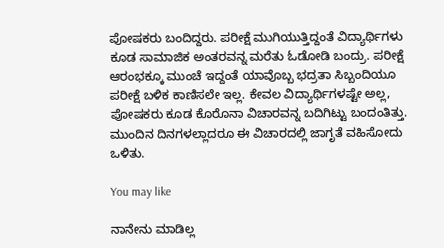ಪೋಷಕರು ಬಂದಿದ್ದರು. ಪರೀಕ್ಷೆ ಮುಗಿಯುತ್ತಿದ್ದಂತೆ ವಿದ್ಯಾರ್ಥಿಗಳು ಕೂಡ ಸಾಮಾಜಿಕ ಅಂತರವನ್ನ ಮರೆತು ಓಡೋಡಿ ಬಂದ್ರು. ಪರೀಕ್ಷೆ ಆರಂಭಕ್ಕೂ ಮುಂಚೆ ಇದ್ದಂತೆ ಯಾವೊಬ್ಬ ಭದ್ರತಾ ಸಿಬ್ಬಂದಿಯೂ ಪರೀಕ್ಷೆ ಬಳಿಕ ಕಾಣಿಸಲೇ ಇಲ್ಲ. ಕೇವಲ ವಿದ್ಯಾರ್ಥಿಗಳಷ್ಟೇ ಅಲ್ಲ, ಪೋಷಕರು ಕೂಡ ಕೊರೊನಾ ವಿಚಾರವನ್ನ ಬದಿಗಿಟ್ಟು ಬಂದಂತಿತ್ತು. ಮುಂದಿನ ದಿನಗಳಲ್ಲಾದರೂ ಈ ವಿಚಾರದಲ್ಲಿ ಜಾಗೃತೆ ವಹಿಸೋದು ಒಳಿತು.

You may like

ನಾನೇನು ಮಾಡಿಲ್ಲ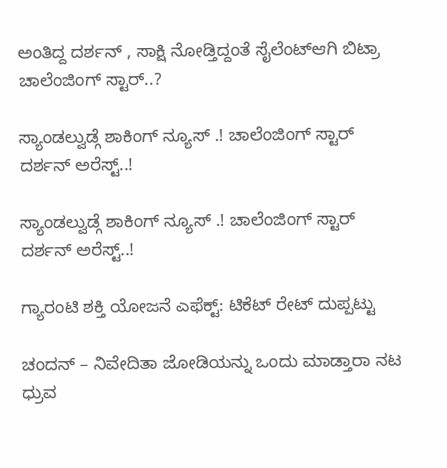ಅಂತಿದ್ದ ದರ್ಶನ್ , ಸಾಕ್ಷಿ ನೋಡ್ತಿದ್ದಂತೆ ಸೈಲೆಂಟ್ಆಗಿ ಬಿಟ್ರಾ ಚಾಲೆಂಜಿಂಗ್ ಸ್ಟಾರ್..?

ಸ್ಯಾಂಡಲ್ವುಡ್ಗೆ ಶಾಕಿಂಗ್ ನ್ಯೂಸ್ .! ಚಾಲೆಂಜಿಂಗ್ ಸ್ಟಾರ್ ದರ್ಶನ್ ಅರೆಸ್ಟ್..!

ಸ್ಯಾಂಡಲ್ವುಡ್ಗೆ ಶಾಕಿಂಗ್ ನ್ಯೂಸ್ .! ಚಾಲೆಂಜಿಂಗ್ ಸ್ಟಾರ್ ದರ್ಶನ್ ಅರೆಸ್ಟ್..!

ಗ್ಯಾರಂಟಿ ಶಕ್ತಿ ಯೋಜನೆ ಎಫೆಕ್ಟ್: ಟಿಕೆಟ್ ರೇಟ್ ದುಪ್ಪಟ್ಟು

ಚಂದನ್ – ನಿವೇದಿತಾ ಜೋಡಿಯನ್ನು ಒಂದು ಮಾಡ್ತಾರಾ ನಟ ಧ್ರುವ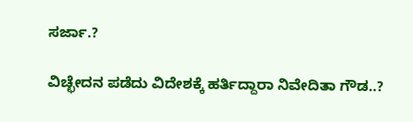ಸರ್ಜಾ.?

ವಿಚ್ಛೇದನ ಪಡೆದು ವಿದೇಶಕ್ಕೆ ಹರ್ತಿದ್ದಾರಾ ನಿವೇದಿತಾ ಗೌಡ..?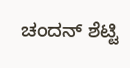ಚಂದನ್ ಶೆಟ್ಟಿ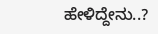ಹೇಳಿದ್ದೇನು..?